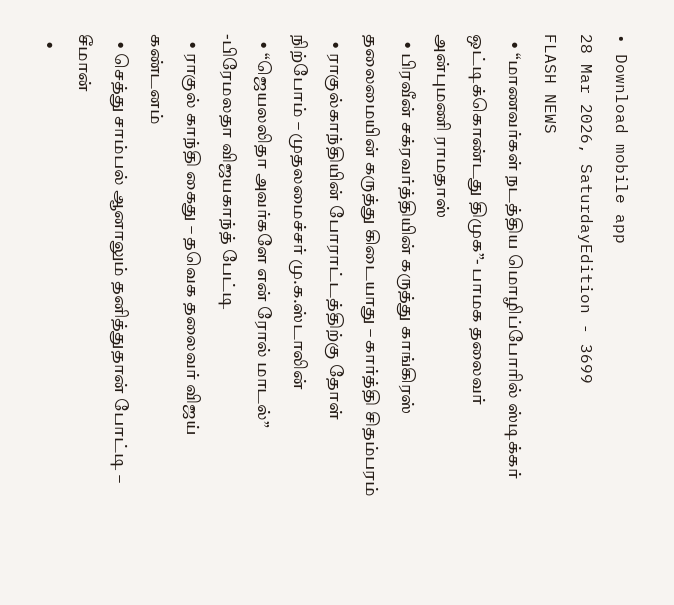• Download mobile app
28 Mar 2026, SaturdayEdition - 3699
FLASH NEWS
  • “மாணவர்கள் நடத்திய மொழிப்போரில் ஸ்டிக்கர் ஒட்டிக்கொண்டது திமுக”- பாமக தலைவர் அன்புமணி ராமதாஸ்
  • பிரவீன் சக்ரவர்த்தியின் கருத்து காங்கிரஸ் தலைமையின் கருத்து கிடையாது – கார்த்தி சிதம்பரம்
  • ராகுல்காந்தியின் போராட்டத்திற்கு தோள் நிற்போம் – முதலமைச்சர் மு.க.ஸ்டாலின்
  • “ஜெயலலிதா அவர்களே என் ரோல் மாடல்” -பிரேமலதா விஜயகாந்த் பேட்டி
  • ராகுல் காந்தி கைது – தவெக தலைவர் விஜய் கண்டனம்
  • செத்து சாம்பல் ஆனாலும் தனித்துதான் போட்டி – சீமான்
  •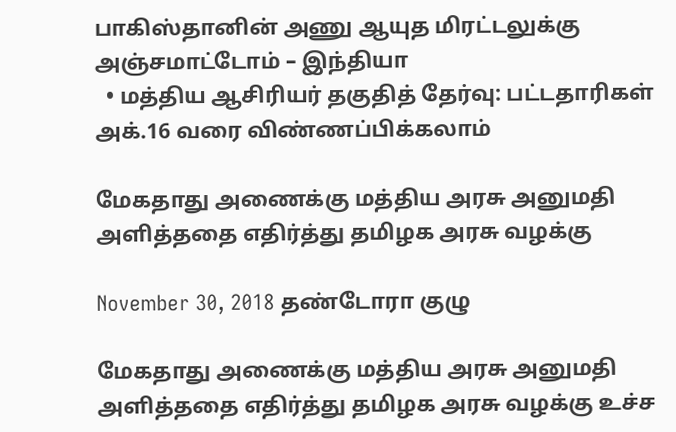பாகிஸ்தானின் அணு ஆயுத மிரட்டலுக்கு அஞ்சமாட்டோம் – இந்தியா
  • மத்திய ஆசிரியர் தகுதித் தேர்வு: பட்டதாரிகள் அக்.16 வரை விண்ணப்பிக்கலாம்

மேகதாது அணைக்கு மத்திய அரசு அனுமதி அளித்ததை எதிர்த்து தமிழக அரசு வழக்கு

November 30, 2018 தண்டோரா குழு

மேகதாது அணைக்கு மத்திய அரசு அனுமதி அளித்ததை எதிர்த்து தமிழக அரசு வழக்கு உச்ச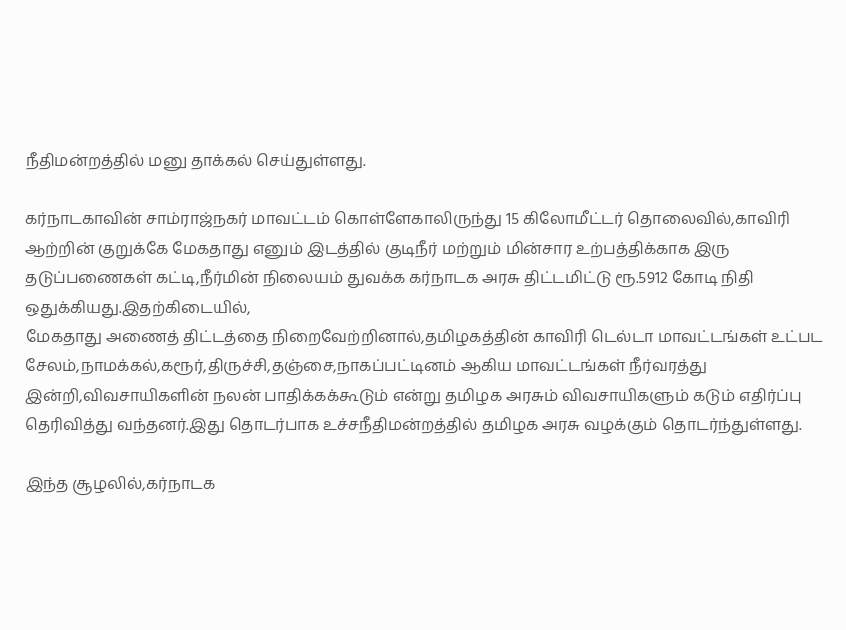நீதிமன்றத்தில் மனு தாக்கல் செய்துள்ளது.

கர்நாடகாவின் சாம்ராஜ்நகர் மாவட்டம் கொள்ளேகாலிருந்து 15 கிலோமீட்டர் தொலைவில்,காவிரி ஆற்றின் குறுக்கே மேகதாது எனும் இடத்தில் குடிநீர் மற்றும் மின்சார உற்பத்திக்காக இரு தடுப்பணைகள் கட்டி,நீர்மின் நிலையம் துவக்க கர்நாடக அரசு திட்டமிட்டு ரூ.5912 கோடி நிதி ஒதுக்கியது.இதற்கிடையில்,
மேகதாது அணைத் திட்டத்தை நிறைவேற்றினால்,தமிழகத்தின் காவிரி டெல்டா மாவட்டங்கள் உட்பட சேலம்,நாமக்கல்,கரூர்,திருச்சி,தஞ்சை,நாகப்பட்டினம் ஆகிய மாவட்டங்கள் நீர்வரத்து இன்றி,விவசாயிகளின் நலன் பாதிக்கக்கூடும் என்று தமிழக அரசும் விவசாயிகளும் கடும் எதிர்ப்பு தெரிவித்து வந்தனர்.இது தொடர்பாக உச்சநீதிமன்றத்தில் தமிழக அரசு வழக்கும் தொடர்ந்துள்ளது.

இந்த சூழலில்,கர்நாடக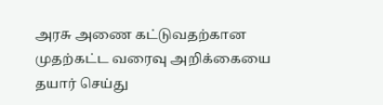அரசு அணை கட்டுவதற்கான முதற்கட்ட வரைவு அறிக்கையை தயார் செய்து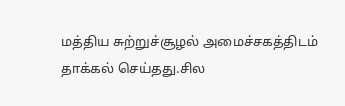மத்திய சுற்றுச்சூழல் அமைச்சகத்திடம் தாக்கல் செய்தது.சில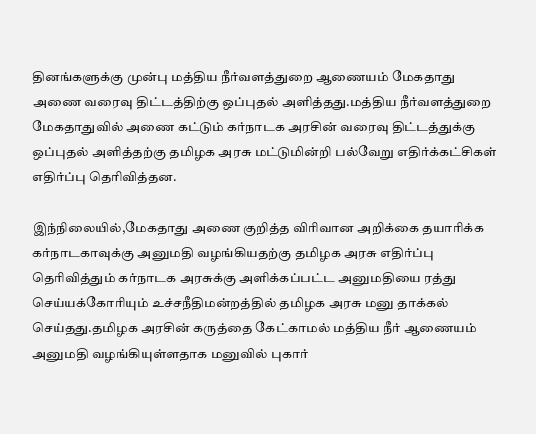தினங்களுக்கு முன்பு மத்திய நீர்வளத்துறை ஆணையம் மேகதாது அணை வரைவு திட்டத்திற்கு ஒப்புதல் அளித்தது.மத்திய நீர்வளத்துறை மேகதாதுவில் அணை கட்டும் கர்நாடக அரசின் வரைவு திட்டத்துக்கு ஒப்புதல் அளித்தற்கு தமிழக அரசு மட்டுமின்றி பல்வேறு எதிர்க்கட்சிகள் எதிர்ப்பு தெரிவித்தன.

இந்நிலையில்,மேகதாது அணை குறித்த விரிவான அறிக்கை தயாரிக்க கர்நாடகாவுக்கு அனுமதி வழங்கியதற்கு தமிழக அரசு எதிர்ப்பு தெரிவித்தும் கர்நாடக அரசுக்கு அளிக்கப்பட்ட அனுமதியை ரத்து செய்யக்கோரியும் உச்சநீதிமன்றத்தில் தமிழக அரசு மனு தாக்கல் செய்தது.தமிழக அரசின் கருத்தை கேட்காமல் மத்திய நீர் ஆணையம் அனுமதி வழங்கியுள்ளதாக மனுவில் புகார்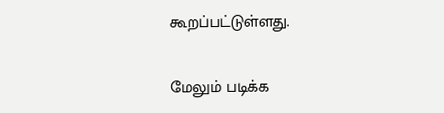கூறப்பட்டுள்ளது.

மேலும் படிக்க